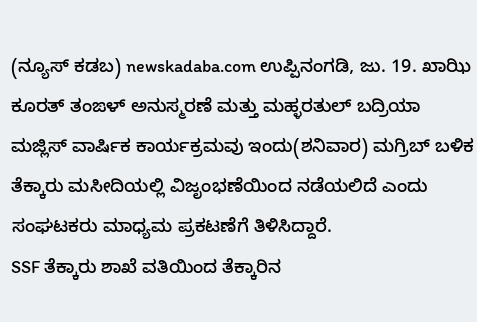(ನ್ಯೂಸ್ ಕಡಬ) newskadaba.com ಉಪ್ಪಿನಂಗಡಿ, ಜು. 19. ಖಾಝಿ ಕೂರತ್ ತಂಙಳ್ ಅನುಸ್ಮರಣೆ ಮತ್ತು ಮಹ್ಳರತುಲ್ ಬದ್ರಿಯಾ ಮಜ್ಲಿಸ್ ವಾರ್ಷಿಕ ಕಾರ್ಯಕ್ರಮವು ಇಂದು(ಶನಿವಾರ) ಮಗ್ರಿಬ್ ಬಳಿಕ ತೆಕ್ಕಾರು ಮಸೀದಿಯಲ್ಲಿ ವಿಜೃಂಭಣೆಯಿಂದ ನಡೆಯಲಿದೆ ಎಂದು ಸಂಘಟಕರು ಮಾಧ್ಯಮ ಪ್ರಕಟಣೆಗೆ ತಿಳಿಸಿದ್ದಾರೆ.
SSF ತೆಕ್ಕಾರು ಶಾಖೆ ವತಿಯಿಂದ ತೆಕ್ಕಾರಿನ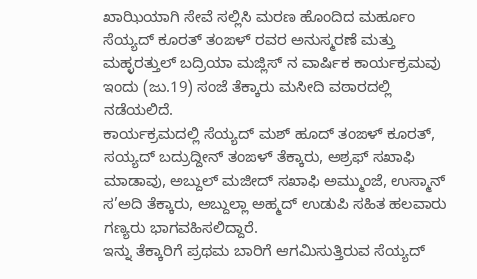ಖಾಝಿಯಾಗಿ ಸೇವೆ ಸಲ್ಲಿಸಿ ಮರಣ ಹೊಂದಿದ ಮರ್ಹೂಂ ಸೆಯ್ಯದ್ ಕೂರತ್ ತಂಙಳ್ ರವರ ಅನುಸ್ಮರಣೆ ಮತ್ತು ಮಹ್ಳರತ್ತುಲ್ ಬದ್ರಿಯಾ ಮಜ್ಲಿಸ್ ನ ವಾರ್ಷಿಕ ಕಾರ್ಯಕ್ರಮವು ಇಂದು (ಜು.19) ಸಂಜೆ ತೆಕ್ಕಾರು ಮಸೀದಿ ವಠಾರದಲ್ಲಿ ನಡೆಯಲಿದೆ.
ಕಾರ್ಯಕ್ರಮದಲ್ಲಿ ಸೆಯ್ಯದ್ ಮಶ್ ಹೂದ್ ತಂಙಳ್ ಕೂರತ್, ಸಯ್ಯದ್ ಬದ್ರುದ್ದೀನ್ ತಂಙಳ್ ತೆಕ್ಕಾರು, ಅಶ್ರಫ್ ಸಖಾಫಿ ಮಾಡಾವು, ಅಬ್ದುಲ್ ಮಜೀದ್ ಸಖಾಫಿ ಅಮ್ಮುಂಜೆ, ಉಸ್ಮಾನ್ ಸ’ಅದಿ ತೆಕ್ಕಾರು, ಅಬ್ದುಲ್ಲಾ ಅಹ್ಮದ್ ಉಡುಪಿ ಸಹಿತ ಹಲವಾರು ಗಣ್ಯರು ಭಾಗವಹಿಸಲಿದ್ದಾರೆ.
ಇನ್ನು ತೆಕ್ಕಾರಿಗೆ ಪ್ರಥಮ ಬಾರಿಗೆ ಆಗಮಿಸುತ್ತಿರುವ ಸೆಯ್ಯದ್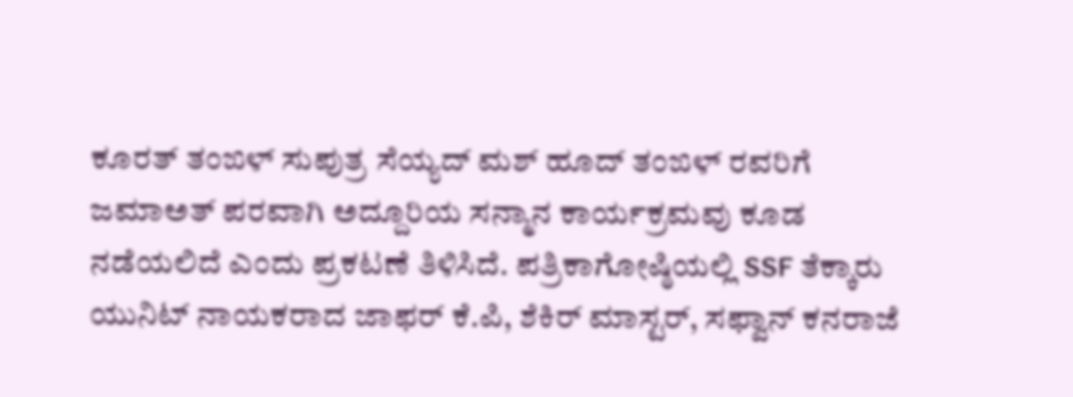ಕೂರತ್ ತಂಙಳ್ ಸುಪುತ್ರ ಸೆಯ್ಯದ್ ಮಶ್ ಹೂದ್ ತಂಙಳ್ ರವರಿಗೆ ಜಮಾಅತ್ ಪರವಾಗಿ ಅದ್ದೂರಿಯ ಸನ್ಮಾನ ಕಾರ್ಯಕ್ರಮವು ಕೂಡ ನಡೆಯಲಿದೆ ಎಂದು ಪ್ರಕಟಣೆ ತಿಳಿಸಿದೆ. ಪತ್ರಿಕಾಗೋಷ್ಠಿಯಲ್ಲಿ SSF ತೆಕ್ಕಾರು ಯುನಿಟ್ ನಾಯಕರಾದ ಜಾಫರ್ ಕೆ.ಪಿ, ಶೆಕಿರ್ ಮಾಸ್ಟರ್, ಸಫ್ವಾನ್ ಕನರಾಜೆ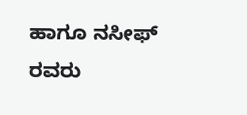ಹಾಗೂ ನಸೀಫ್ ರವರು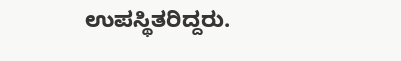ಉಪಸ್ಥಿತರಿದ್ದರು.